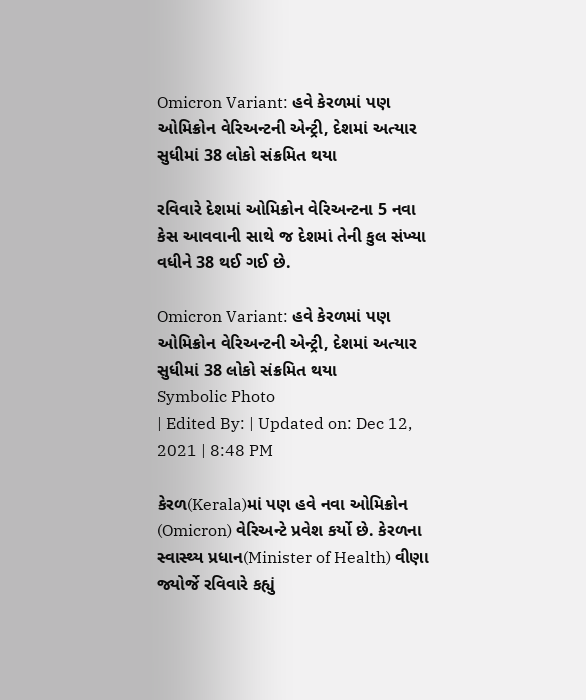Omicron Variant: હવે કેરળમાં પણ ઓમિક્રોન વેરિઅન્ટની એન્ટ્રી, દેશમાં અત્યાર સુધીમાં 38 લોકો સંક્રમિત થયા

રવિવારે દેશમાં ઓમિક્રોન વેરિઅન્ટના 5 નવા કેસ આવવાની સાથે જ દેશમાં તેની કુલ સંખ્યા વધીને 38 થઈ ગઈ છે.

Omicron Variant: હવે કેરળમાં પણ ઓમિક્રોન વેરિઅન્ટની એન્ટ્રી, દેશમાં અત્યાર સુધીમાં 38 લોકો સંક્રમિત થયા
Symbolic Photo
| Edited By: | Updated on: Dec 12, 2021 | 8:48 PM

કેરળ(Kerala)માં પણ હવે નવા ઓમિક્રોન (Omicron) વેરિઅન્ટે પ્રવેશ કર્યો છે. કેરળના સ્વાસ્થ્ય પ્રધાન(Minister of Health) વીણા જ્યોર્જે રવિવારે કહ્યું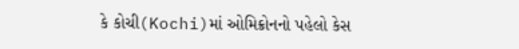કે કોચી(Kochi)માં ઓમિક્રોનનો પહેલો કેસ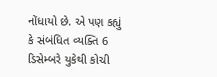નોંધાયો છે. એ પણ કહ્યું કે સંબંધિત વ્યક્તિ 6 ડિસેમ્બરે યુકેથી કોચી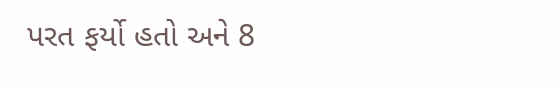પરત ફર્યો હતો અને 8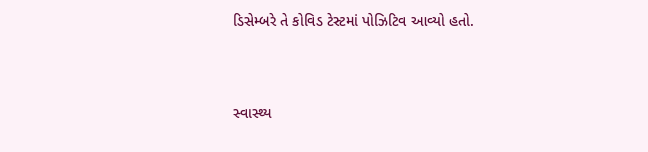ડિસેમ્બરે તે કોવિડ ટેસ્ટમાં પોઝિટિવ આવ્યો હતો.



સ્વાસ્થ્ય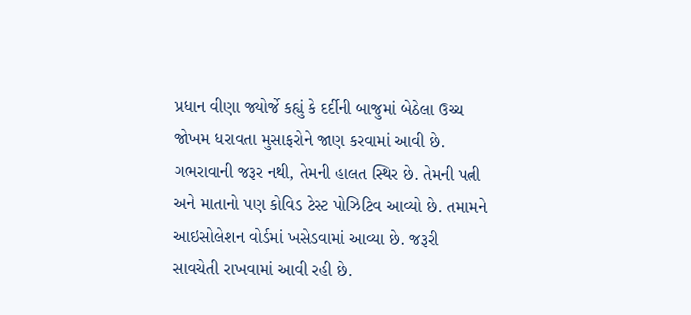પ્રધાન વીણા જ્યોર્જે કહ્યું કે દર્દીની બાજુમાં બેઠેલા ઉચ્ચ જોખમ ધરાવતા મુસાફરોને જાણ કરવામાં આવી છે. ગભરાવાની જરૂર નથી, તેમની હાલત સ્થિર છે. તેમની પત્ની અને માતાનો પણ કોવિડ ટેસ્ટ પોઝિટિવ આવ્યો છે. તમામને આઇસોલેશન વોર્ડમાં ખસેડવામાં આવ્યા છે. જરૂરી સાવચેતી રાખવામાં આવી રહી છે.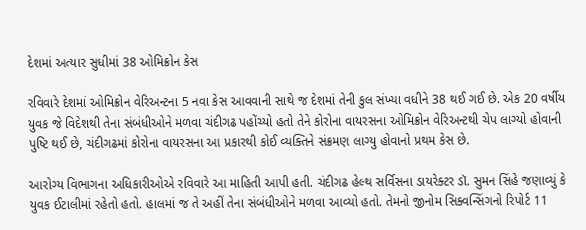દેશમાં અત્યાર સુધીમાં 38 ઓમિક્રોન કેસ

રવિવારે દેશમાં ઓમિક્રોન વેરિઅન્ટના 5 નવા કેસ આવવાની સાથે જ દેશમાં તેની કુલ સંખ્યા વધીને 38 થઈ ગઈ છે. એક 20 વર્ષીય યુવક જે વિદેશથી તેના સંબંધીઓને મળવા ચંદીગઢ પહોંચ્યો હતો તેને કોરોના વાયરસના ઓમિક્રોન વેરિઅન્ટથી ચેપ લાગ્યો હોવાની પુષ્ટિ થઈ છે, ચંદીગઢમાં કોરોના વાયરસના આ પ્રકારથી કોઈ વ્યક્તિને સંક્રમણ લાગ્યુ હોવાનો પ્રથમ કેસ છે.

આરોગ્ય વિભાગના અધિકારીઓએ રવિવારે આ માહિતી આપી હતી. ચંદીગઢ હેલ્થ સર્વિસના ડાયરેક્ટર ડૉ. સુમન સિંહે જણાવ્યું કે યુવક ઈટાલીમાં રહેતો હતો. હાલમાં જ તે અહીં તેના સંબંધીઓને મળવા આવ્યો હતો. તેમનો જીનોમ સિક્વન્સિંગનો રિપોર્ટ 11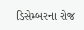ડિસેમ્બરના રોજ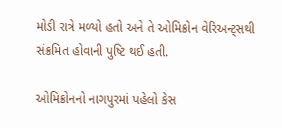મોડી રાત્રે મળ્યો હતો અને તે ઓમિક્રોન વેરિઅન્ટ્સથી સંક્રમિત હોવાની પુષ્ટિ થઈ હતી.

ઓમિક્રોનનો નાગપુરમાં પહેલો કેસ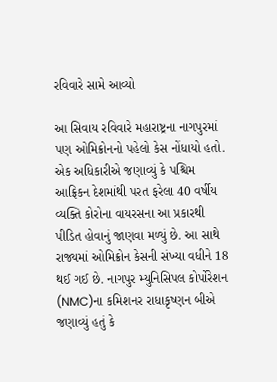રવિવારે સામે આવ્યો

આ સિવાય રવિવારે મહારાષ્ટ્રના નાગપુરમાં પણ ઓમિક્રોનનો પહેલો કેસ નોંધાયો હતો. એક અધિકારીએ જણાવ્યું કે પશ્ચિમ આફ્રિકન દેશમાંથી પરત ફરેલા 40 વર્ષીય વ્યક્તિ કોરોના વાયરસના આ પ્રકારથી પીડિત હોવાનું જાણવા મળ્યું છે. આ સાથે રાજ્યમાં ઓમિક્રોન કેસની સંખ્યા વધીને 18 થઈ ગઈ છે. નાગપુર મ્યુનિસિપલ કોર્પોરેશન (NMC)ના કમિશનર રાધાકૃષ્ણન બીએ જણાવ્યું હતું કે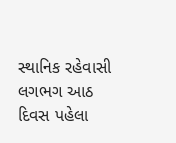સ્થાનિક રહેવાસી લગભગ આઠ દિવસ પહેલા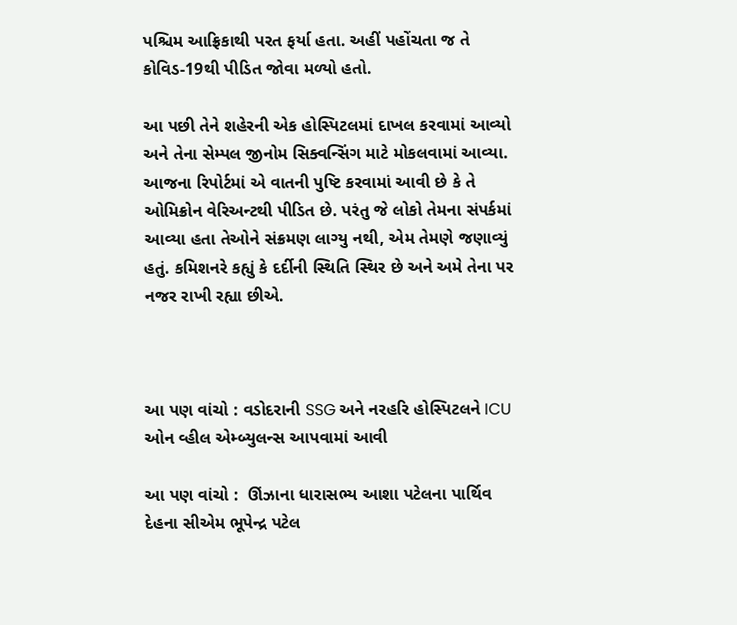પશ્ચિમ આફ્રિકાથી પરત ફર્યા હતા. અહીં પહોંચતા જ તે કોવિડ-19થી પીડિત જોવા મળ્યો હતો.

આ પછી તેને શહેરની એક હોસ્પિટલમાં દાખલ કરવામાં આવ્યો અને તેના સેમ્પલ જીનોમ સિક્વન્સિંગ માટે મોકલવામાં આવ્યા. આજના રિપોર્ટમાં એ વાતની પુષ્ટિ કરવામાં આવી છે કે તે ઓમિક્રોન વેરિઅન્ટથી પીડિત છે. પરંતુ જે લોકો તેમના સંપર્કમાં આવ્યા હતા તેઓને સંક્રમણ લાગ્યુ નથી, એમ તેમણે જણાવ્યું હતું. કમિશનરે કહ્યું કે દર્દીની સ્થિતિ સ્થિર છે અને અમે તેના પર નજર રાખી રહ્યા છીએ.



આ પણ વાંચો : વડોદરાની SSG અને નરહરિ હોસ્પિટલને ICU ઓન વ્હીલ એમ્બ્યુલન્સ આપવામાં આવી

આ પણ વાંચો :  ઊંઝાના ધારાસભ્ય આશા પટેલના પાર્થિવ દેહના સીએમ ભૂપેન્દ્ર પટેલ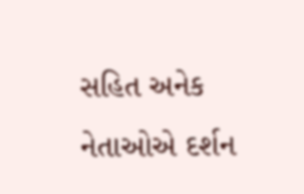સહિત અનેક નેતાઓએ દર્શન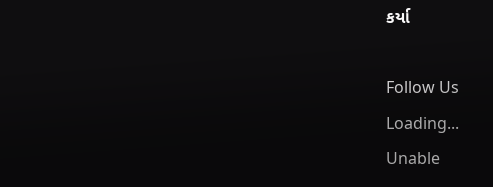કર્યા

Follow Us
Loading...
Unable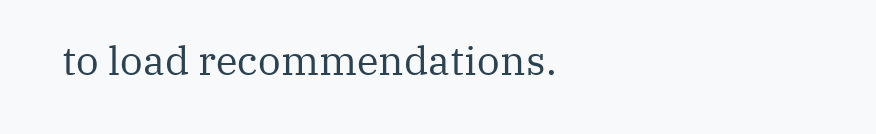to load recommendations.